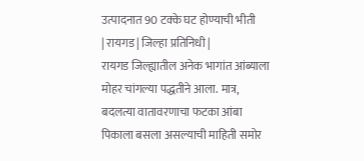उत्पादनात 90 टक्के घट होण्याची भीती
| रायगड | जिल्हा प्रतिनिधी |
रायगड जिल्ह्यातील अनेक भागांत आंब्याला मोहर चांगल्या पद्धतीने आला. मात्र, बदलत्या वातावरणाचा फटका आंबा पिकाला बसला असल्याची माहिती समोर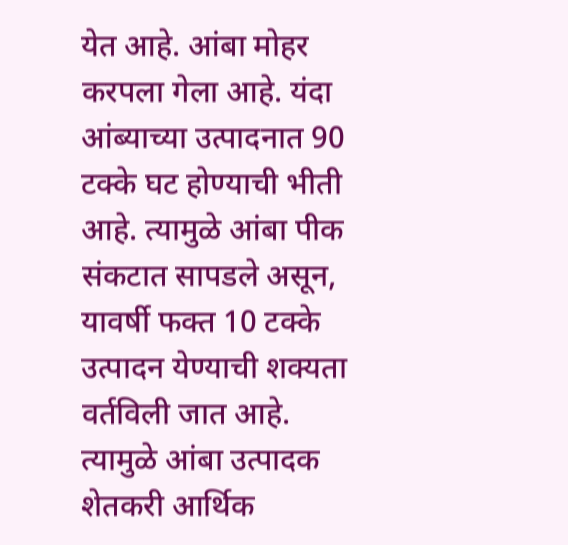येत आहे. आंबा मोहर करपला गेला आहे. यंदा आंब्याच्या उत्पादनात 90 टक्के घट होण्याची भीती आहे. त्यामुळे आंबा पीक संकटात सापडले असून, यावर्षी फक्त 10 टक्के उत्पादन येण्याची शक्यता वर्तविली जात आहे. त्यामुळे आंबा उत्पादक शेतकरी आर्थिक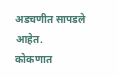अडचणीत सापडले आहेत.
कोकणात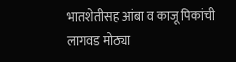भातशेतीसह आंबा व काजू पिकांची लागवड मोठ्या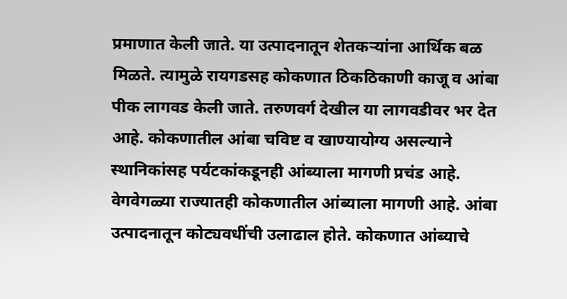प्रमाणात केली जाते. या उत्पादनातून शेतकऱ्यांना आर्थिक बळ मिळते. त्यामुळे रायगडसह कोकणात ठिकठिकाणी काजू व आंबा पीक लागवड केली जाते. तरुणवर्ग देखील या लागवडीवर भर देत आहे. कोकणातील आंबा चविष्ट व खाण्यायोग्य असल्याने स्थानिकांसह पर्यटकांकडूनही आंब्याला मागणी प्रचंड आहे. वेगवेगळ्या राज्यातही कोकणातील आंब्याला मागणी आहे. आंबा उत्पादनातून कोट्यवधींची उलाढाल होते. कोकणात आंब्याचे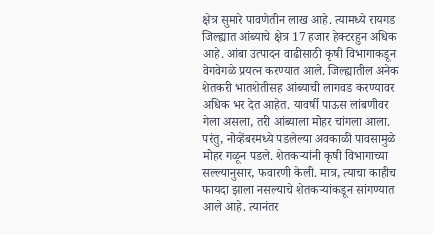क्षेत्र सुमारे पावणेतीन लाख आहे. त्यामध्ये रायगड जिल्ह्यात आंब्याचे क्षेत्र 17 हजार हेक्टरहुन अधिक आहे. आंबा उत्पादन वाढीसाठी कृषी विभागाकडून वेगवेगळे प्रयत्न करण्यात आले. जिल्ह्यातील अनेक शेतकरी भातशेतीसह आंब्याची लागवड करण्यावर अधिक भर देत आहेत. यावर्षी पाऊस लांबणीवर गेला असला, तरी आंब्याला मोहर चांगला आला. परंतु, नोव्हेंबरमध्ये पडलेल्या अवकाळी पावसामुळे मोहर गळून पडले. शेतकऱ्यांनी कृषी विभागाच्या सल्ल्यानुसार, फवारणी केली. मात्र, त्याचा काहीच फायदा झाला नसल्याचे शेतकऱ्यांकडून सांगण्यात आले आहे. त्यानंतर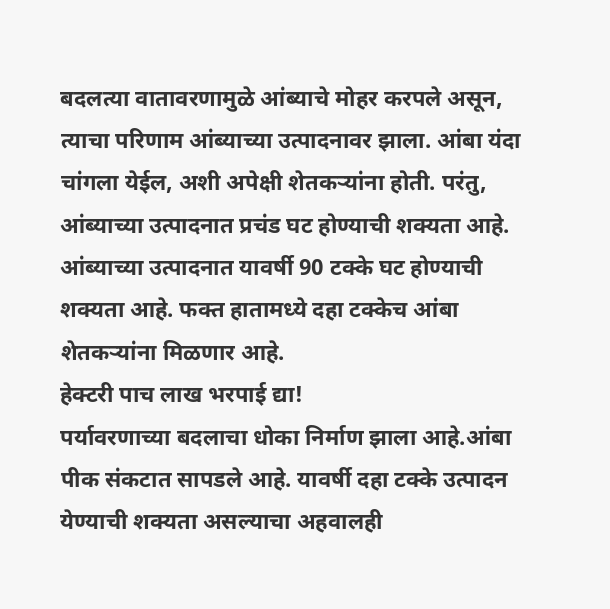बदलत्या वातावरणामुळे आंब्याचे मोहर करपले असून, त्याचा परिणाम आंब्याच्या उत्पादनावर झाला. आंबा यंदा चांगला येईल, अशी अपेक्षी शेतकऱ्यांना होती. परंतु, आंब्याच्या उत्पादनात प्रचंड घट होण्याची शक्यता आहे. आंब्याच्या उत्पादनात यावर्षी 90 टक्के घट होण्याची शक्यता आहे. फक्त हातामध्ये दहा टक्केच आंबा शेतकऱ्यांना मिळणार आहे.
हेक्टरी पाच लाख भरपाई द्या!
पर्यावरणाच्या बदलाचा धोका निर्माण झाला आहे.आंबा पीक संकटात सापडले आहे. यावर्षी दहा टक्के उत्पादन येण्याची शक्यता असल्याचा अहवालही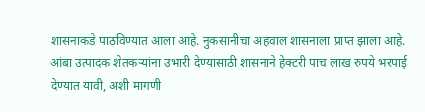शासनाकडे पाठविण्यात आला आहे. नुकसानीचा अहवाल शासनाला प्राप्त झाला आहे. आंबा उत्पादक शेतकऱ्यांना उभारी देण्यासाठी शासनाने हेक्टरी पाच लाख रुपये भरपाई देण्यात यावी, अशी मागणी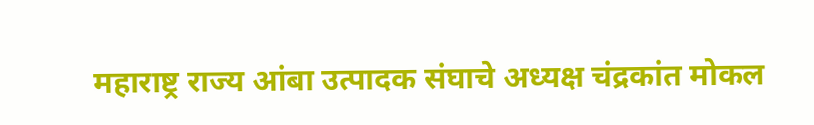महाराष्ट्र राज्य आंबा उत्पादक संघाचे अध्यक्ष चंद्रकांत मोकल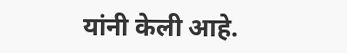यांनी केली आहे.